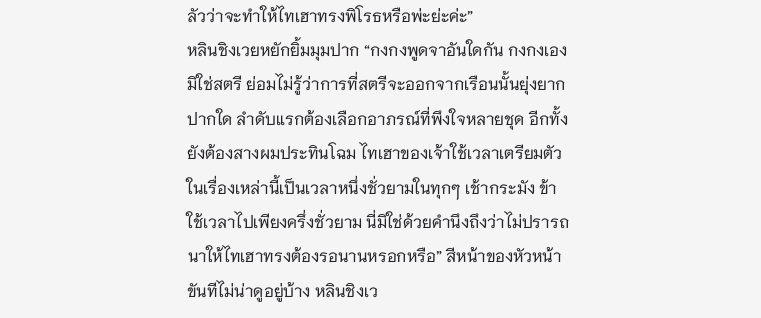ลัวว่าจะทำให้ไทเฮาทรงพิโรธหรือพ่ะย่ะค่ะ”
หลินชิงเวยหยักยิ้มมุมปาก “กงกงพูดจาอันใดกัน กงกงเองมิใช่สตรี ย่อมไม่รู้ว่าการที่สตรีจะออกจากเรือนนั้นยุ่งยากปากใด ลำดับแรกต้องเลือกอาภรณ์ที่พึงใจหลายชุด อีกทั้งยังต้องสางผมประทินโฉม ไทเฮาของเจ้าใช้เวลาเตรียมตัวในเรื่องเหล่านี้เป็นเวลาหนึ่งชั่วยามในทุกๆ เช้ากระมัง ข้าใช้เวลาไปเพียงครึ่งชั่วยาม นี่มิใช่ด้วยคำนึงถึงว่าไม่ปรารถนาให้ไทเฮาทรงต้องรอนานหรอกหรือ” สีหน้าของหัวหน้าขันทีไม่น่าดูอยู่บ้าง หลินชิงเว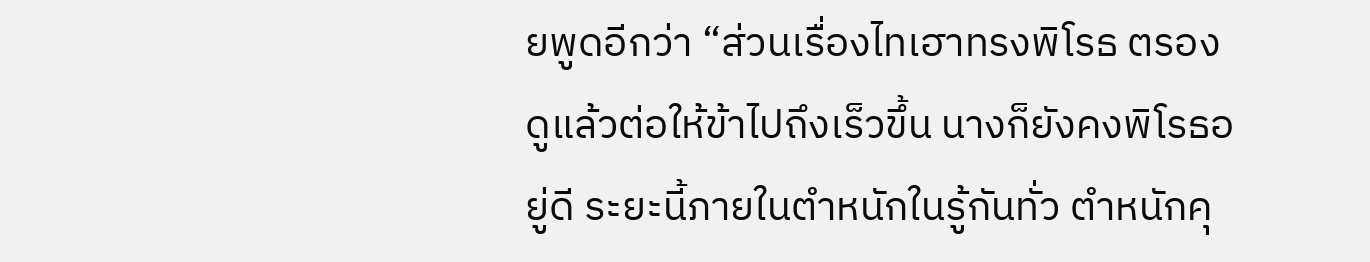ยพูดอีกว่า “ส่วนเรื่องไทเฮาทรงพิโรธ ตรองดูแล้วต่อให้ข้าไปถึงเร็วขึ้น นางก็ยังคงพิโรธอยู่ดี ระยะนี้ภายในตำหนักในรู้กันทั่ว ตำหนักคุ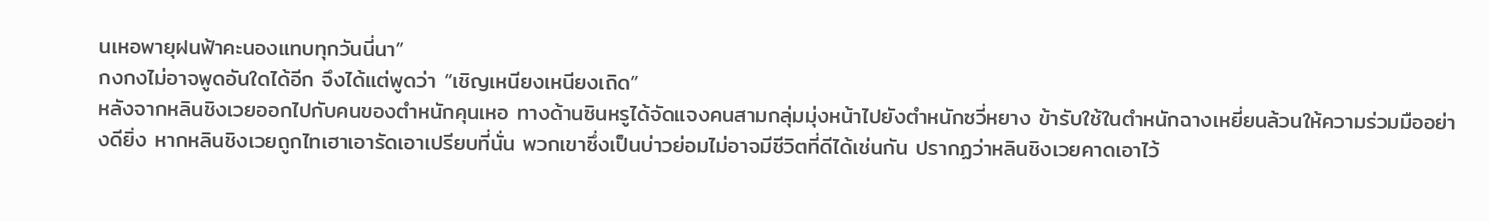นเหอพายุฝนฟ้าคะนองแทบทุกวันนี่นา”
กงกงไม่อาจพูดอันใดได้อีก จึงได้แต่พูดว่า “เชิญเหนียงเหนียงเถิด”
หลังจากหลินชิงเวยออกไปกับคนของตำหนักคุนเหอ ทางด้านซินหรูได้จัดแจงคนสามกลุ่มมุ่งหน้าไปยังตำหนักซวี่หยาง ข้ารับใช้ในตำหนักฉางเหยี่ยนล้วนให้ความร่วมมืออย่างดียิ่ง หากหลินชิงเวยถูกไทเฮาเอารัดเอาเปรียบที่นั่น พวกเขาซึ่งเป็นบ่าวย่อมไม่อาจมีชีวิตที่ดีได้เช่นกัน ปรากฏว่าหลินชิงเวยคาดเอาไว้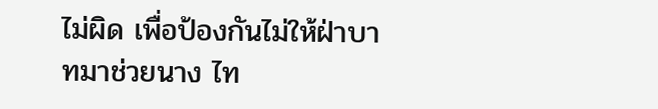ไม่ผิด เพื่อป้องกันไม่ให้ฝ่าบาทมาช่วยนาง ไท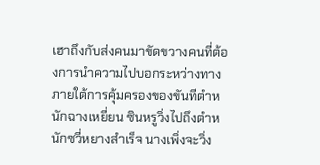เฮาถึงกับส่งคนมาขัดขวางคนที่ต้องการนำความไปบอกระหว่างทาง
ภายใต้การคุ้มครองของขันทีตำหนักฉางเหยี่ยน ซินหรูวิ่งไปถึงตำหนักซวี่หยางสำเร็จ นางเพิ่งจะวิ่ง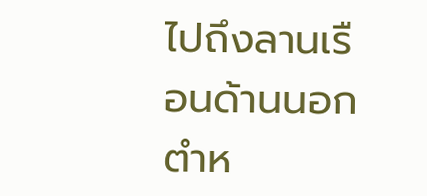ไปถึงลานเรือนด้านนอกตำห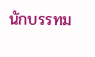นักบรรทม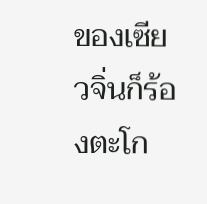ของเซียวจิ่นก็ร้องตะโก